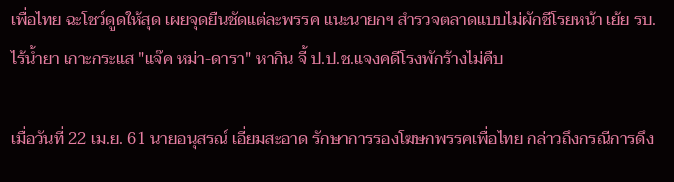เพื่อไทย ฉะโชว์ดูดให้สุด เผยจุดยืนชัดแต่ละพรรค แนะนายกฯ สำรวจตลาดแบบไม่ผักชีโรยหน้า เย้ย รบ.ไร้น้ำยา เกาะกระแส "แจ๊ค หม่า-ดารา" หากิน จี้ ป.ป.ช.แจงคดีโรงพักร้างไม่คืบ

เมื่อวันที่ 22 เม.ย. 61 นายอนุสรณ์ เอี่ยมสะอาด รักษาการรองโฆษกพรรคเพื่อไทย กล่าวถึงกรณีการดึง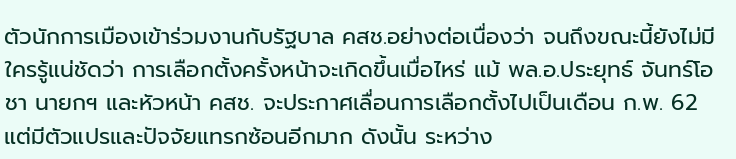ตัวนักการเมืองเข้าร่วมงานกับรัฐบาล คสช.อย่างต่อเนื่องว่า จนถึงขณะนี้ยังไม่มีใครรู้แน่ชัดว่า การเลือกตั้งครั้งหน้าจะเกิดขึ้นเมื่อไหร่ แม้ พล.อ.ประยุทธ์ จันทร์โอชา นายกฯ และหัวหน้า คสช. จะประกาศเลื่อนการเลือกตั้งไปเป็นเดือน ก.พ. 62 แต่มีตัวแปรและปัจจัยแทรกซ้อนอีกมาก ดังนั้น ระหว่าง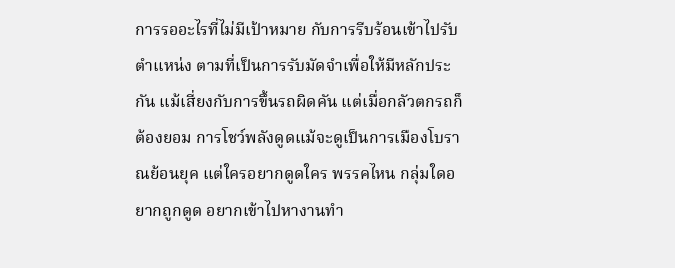การรออะไรที่ไม่มีเป้าหมาย กับการรีบร้อนเข้าไปรับตำแหน่ง ตามที่เป็นการรับมัดจำเพื่อให้มีหลักประกัน แม้เสี่ยงกับการขึ้นรถผิดคัน แต่เมื่อกลัวตกรถก็ต้องยอม การโชว์พลังดูดแม้จะดูเป็นการเมืองโบราณย้อนยุค แต่ใครอยากดูดใคร พรรคไหน กลุ่มใดอยากถูกดูด อยากเข้าไปหางานทำ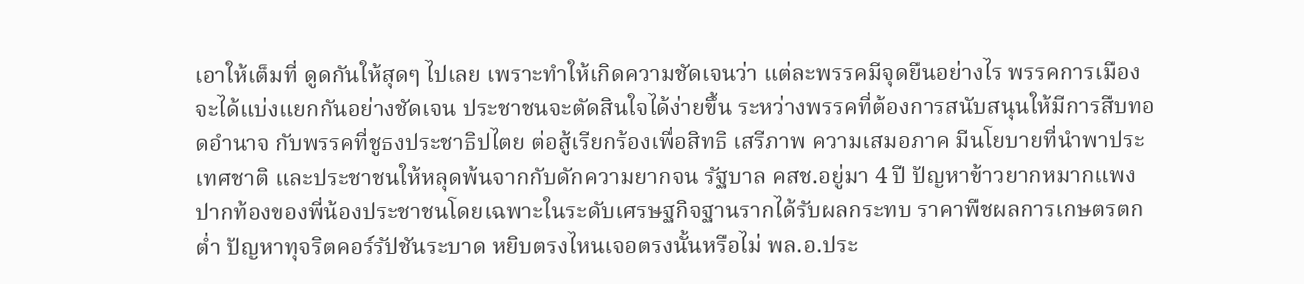เอาให้เต็มที่ ดูดกันให้สุดๆ ไปเลย เพราะทำให้เกิดความชัดเจนว่า แต่ละพรรคมีจุดยืนอย่างไร พรรคการเมืองจะได้แบ่งแยกกันอย่างชัดเจน ประชาชนจะตัดสินใจได้ง่ายขึ้น ระหว่างพรรคที่ต้องการสนับสนุนให้มีการสืบทอดอำนาจ กับพรรคที่ชูธงประชาธิปไตย ต่อสู้เรียกร้องเพื่อสิทธิ เสรีภาพ ความเสมอภาค มีนโยบายที่นำพาประเทศชาติ และประชาชนให้หลุดพ้นจากกับดักความยากจน รัฐบาล คสช.อยู่มา 4 ปี ปัญหาข้าวยากหมากแพง ปากท้องของพี่น้องประชาชนโดยเฉพาะในระดับเศรษฐกิจฐานรากได้รับผลกระทบ ราคาพืชผลการเกษตรตกต่ำ ปัญหาทุจริตคอร์รัปชันระบาด หยิบตรงไหนเจอตรงนั้นหรือไม่ พล.อ.ประ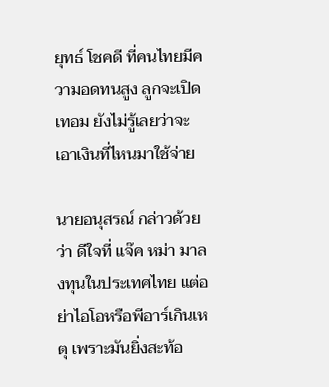ยุทธ์ โชคดี ที่คนไทยมีความอดทนสูง ลูกจะเปิดเทอม ยังไม่รู้เลยว่าจะเอาเงินที่ไหนมาใช้จ่าย

นายอนุสรณ์ กล่าวด้วยว่า ดีใจที่ แจ๊ค หม่า มาลงทุนในประเทศไทย แต่อย่าไอโอหรือพีอาร์เกินเหตุ เพราะมันยิ่งสะท้อ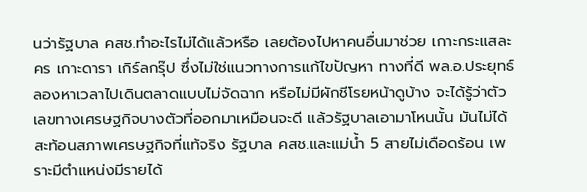นว่ารัฐบาล คสช.ทำอะไรไม่ได้แล้วหรือ เลยต้องไปหาคนอื่นมาช่วย เกาะกระแสละคร เกาะดารา เกิร์ลกรุ๊ป ซึ่งไม่ใช่แนวทางการแก้ไขปัญหา ทางที่ดี พล.อ.ประยุทธ์ ลองหาเวลาไปเดินตลาดแบบไม่จัดฉาก หรือไม่มีผักชีโรยหน้าดูบ้าง จะได้รู้ว่าตัวเลขทางเศรษฐกิจบางตัวที่ออกมาเหมือนจะดี แล้วรัฐบาลเอามาโหนนั้น มันไม่ได้สะท้อนสภาพเศรษฐกิจที่แท้จริง รัฐบาล คสช.และแม่น้ำ 5 สายไม่เดือดร้อน เพราะมีตำแหน่งมีรายได้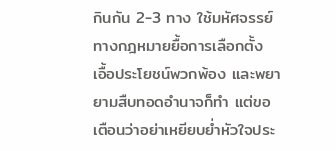กินกัน 2-3 ทาง ใช้มหัศจรรย์ทางกฎหมายยื้อการเลือกตั้ง เอื้อประโยชน์พวกพ้อง และพยายามสืบทอดอำนาจก็ทำ แต่ขอเตือนว่าอย่าเหยียบย่ำหัวใจประ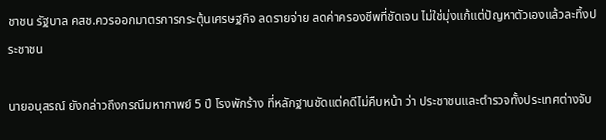ชาชน รัฐบาล คสช.ควรออกมาตรการกระตุ้นเศรษฐกิจ ลดรายจ่าย ลดค่าครองชีพที่ชัดเจน ไม่ใช่มุ่งแก้แต่ปัญหาตัวเองแล้วละทิ้งประชาชน

นายอนุสรณ์ ยังกล่าวถึงกรณีมหากาพย์ 5 ปี โรงพักร้าง ที่หลักฐานชัดแต่คดีไม่คืบหน้า ว่า ประชาชนและตำรวจทั้งประเทศต่างจับ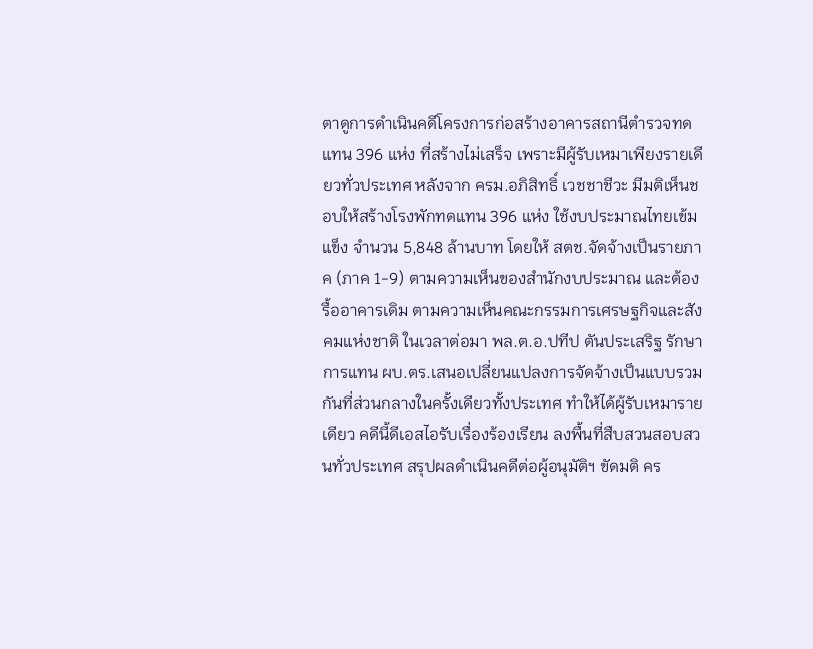ตาดูการดำเนินคดีโครงการก่อสร้างอาคารสถานีตำรวจทดแทน 396 แห่ง ที่สร้างไม่เสร็จ เพราะมีผู้รับเหมาเพียงรายเดียวทั่วประเทศ หลังจาก ครม.อภิสิทธิ์ เวชชาชีวะ มีมติเห็นชอบให้สร้างโรงพักทดแทน 396 แห่ง ใช้งบประมาณไทยเข้มแข็ง จำนวน 5,848 ล้านบาท โดยให้ สตช.จัดจ้างเป็นรายภาค (ภาค 1-9) ตามความเห็นของสำนักงบประมาณ และต้องรื้ออาคารเดิม ตามความเห็นคณะกรรมการเศรษฐกิจและสังคมแห่งชาติ ในเวลาต่อมา พล.ต.อ.ปทีป ตันประเสริฐ รักษาการแทน ผบ.ตร.เสนอเปลี่ยนแปลงการจัดจ้างเป็นแบบรวมกันที่ส่วนกลางในครั้งเดียวทั้งประเทศ ทำให้ได้ผู้รับเหมารายเดียว คดีนี้ดีเอสไอรับเรื่องร้องเรียน ลงพื้นที่สืบสวนสอบสวนทั่วประเทศ สรุปผลดำเนินคดีต่อผู้อนุมัติฯ ขัดมติ คร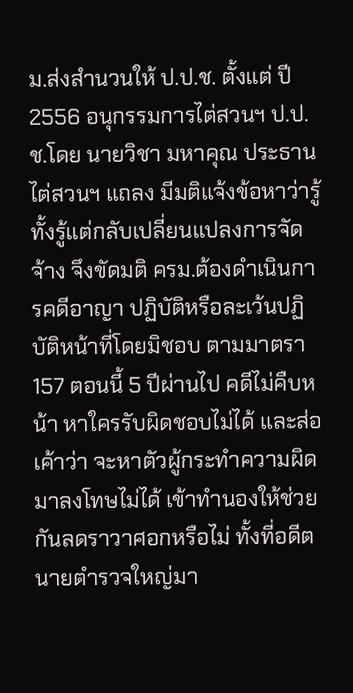ม.ส่งสำนวนให้ ป.ป.ช. ตั้งแต่ ปี 2556 อนุกรรมการไต่สวนฯ ป.ป.ช.โดย นายวิชา มหาคุณ ประธานไต่สวนฯ แถลง มีมติแจ้งข้อหาว่ารู้ทั้งรู้แต่กลับเปลี่ยนแปลงการจัดจ้าง จึงขัดมติ ครม.ต้องดำเนินการคดีอาญา ปฏิบัติหรือละเว้นปฏิบัติหน้าที่โดยมิชอบ ตามมาตรา 157 ตอนนี้ 5 ปีผ่านไป คดีไม่คืบหน้า หาใครรับผิดชอบไม่ได้ และส่อเค้าว่า จะหาตัวผู้กระทำความผิดมาลงโทษไม่ได้ เข้าทำนองให้ช่วยกันลดราวาศอกหรือไม่ ทั้งที่อดีตนายตำรวจใหญ่มา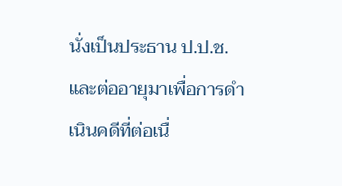นั่งเป็นประธาน ป.ป.ช. และต่ออายุมาเพื่อการดำเนินคดีที่ต่อเนื่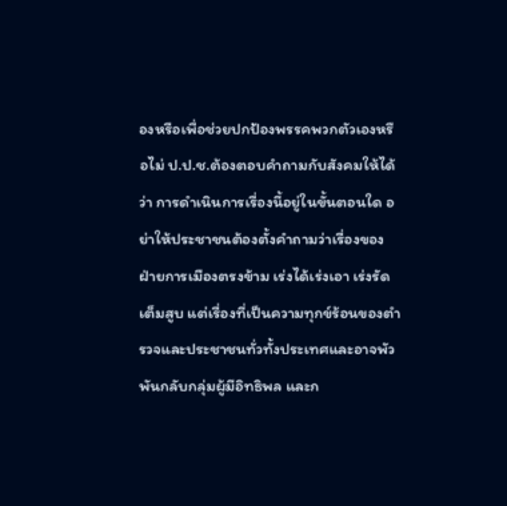องหรือเพื่อช่วยปกป้องพรรคพวกตัวเองหรือไม่ ป.ป.ช.ต้องตอบคำถามกับสังคมให้ได้ว่า การดำเนินการเรื่องนี้อยู่ในขั้นตอนใด อย่าให้ประชาชนต้องตั้งคำถามว่าเรื่องของฝ่ายการเมืองตรงข้าม เร่งได้เร่งเอา เร่งรัดเต็มสูบ แต่เรื่องที่เป็นความทุกข์ร้อนของตำรวจและประชาชนทั่วทั้งประเทศและอาจพัวพันกลับกลุ่มผู้มีอิทธิพล และก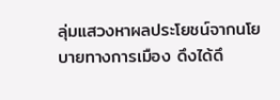ลุ่มแสวงหาผลประโยชน์จากนโยบายทางการเมือง ดึงได้ดึ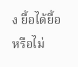ง ยื้อได้ยื้อหรือไม่